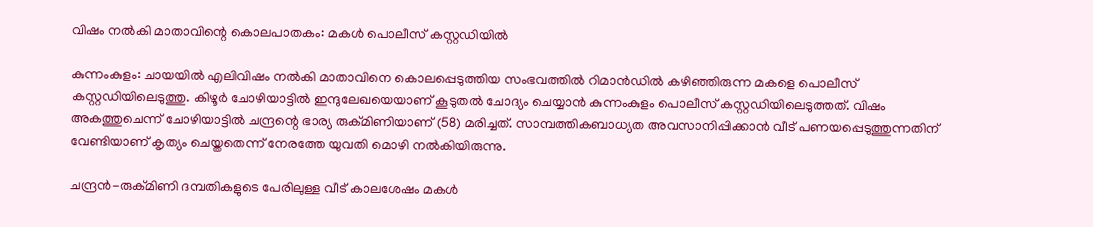വിഷം നൽകി മാതാവിന്റെ കൊലപാതകം: മകൾ പൊലീസ് കസ്റ്റഡിയിൽ

കുന്നംകുളം: ചായയിൽ എലിവിഷം നൽകി മാതാവിനെ കൊലപ്പെടുത്തിയ സംഭവത്തിൽ റിമാൻഡിൽ കഴിഞ്ഞിരുന്ന മകളെ പൊലീസ് കസ്റ്റഡിയിലെടുത്തു. കിഴൂർ ചോഴിയാട്ടിൽ ഇന്ദുലേഖയെയാണ് കൂടുതൽ ചോദ്യം ചെയ്യാൻ കുന്നംകുളം പൊലീസ് കസ്റ്റഡിയിലെടുത്തത്. വിഷം അകത്തുചെന്ന് ചോഴിയാട്ടിൽ ചന്ദ്രന്റെ ഭാര്യ രുക്മിണിയാണ് (58) മരിച്ചത്. സാമ്പത്തികബാധ്യത അവസാനിപ്പിക്കാൻ വീട് പണയപ്പെടുത്തുന്നതിന് വേണ്ടിയാണ് കൃത്യം ചെയ്തതെന്ന് നേരത്തേ യുവതി മൊഴി നൽകിയിരുന്നു.

ചന്ദ്രൻ-രുക്മിണി ദമ്പതികളുടെ പേരിലുള്ള വീട് കാലശേഷം മകൾ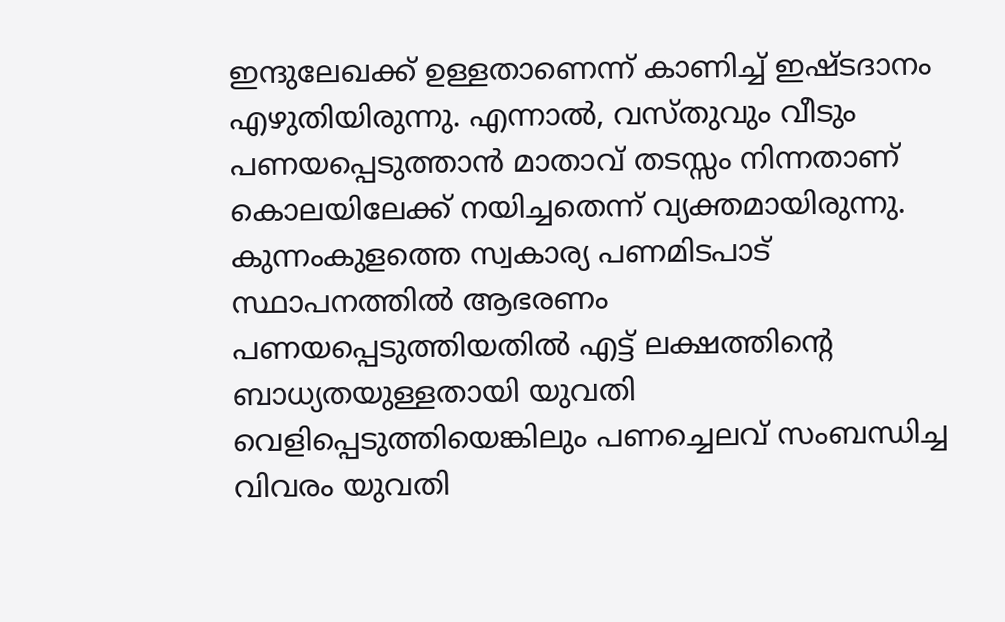ഇന്ദുലേഖക്ക് ഉള്ളതാണെന്ന് കാണിച്ച് ഇഷ്ടദാനം എഴുതിയിരുന്നു. എന്നാൽ, വസ്തുവും വീടും പണയപ്പെടുത്താൻ മാതാവ് തടസ്സം നിന്നതാണ് കൊലയിലേക്ക് നയിച്ചതെന്ന് വ്യക്തമായിരുന്നു. കുന്നംകുളത്തെ സ്വകാര്യ പണമിടപാട് സ്ഥാപനത്തിൽ ആഭരണം പണയപ്പെടുത്തിയതിൽ എട്ട് ലക്ഷത്തിന്റെ ബാധ്യതയുള്ളതായി യുവതി വെളിപ്പെടുത്തിയെങ്കിലും പണച്ചെലവ് സംബന്ധിച്ച വിവരം യുവതി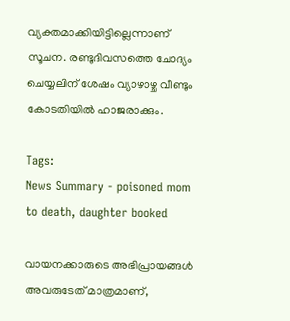വ്യക്തമാക്കിയിട്ടില്ലെന്നാണ് സൂചന. രണ്ടുദിവസത്തെ ചോദ്യം ചെയ്യലിന് ശേഷം വ്യാഴാഴ്ച വീണ്ടും കോടതിയിൽ ഹാജരാക്കും.

Tags:
News Summary - poisoned mom to death, daughter booked

വായനക്കാരുടെ അഭിപ്രായങ്ങള്‍ അവരുടേത് മാത്രമാണ്,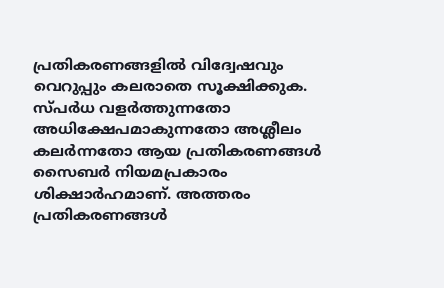പ്രതികരണങ്ങളിൽ വിദ്വേഷവും വെറുപ്പും കലരാതെ സൂക്ഷിക്കുക. സ്പർധ വളർത്തുന്നതോ അധിക്ഷേപമാകുന്നതോ അശ്ലീലം കലർന്നതോ ആയ പ്രതികരണങ്ങൾ സൈബർ നിയമപ്രകാരം ശിക്ഷാർഹമാണ്. അത്തരം പ്രതികരണങ്ങൾ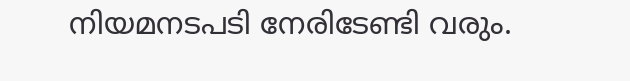നിയമനടപടി നേരിടേണ്ടി വരും.